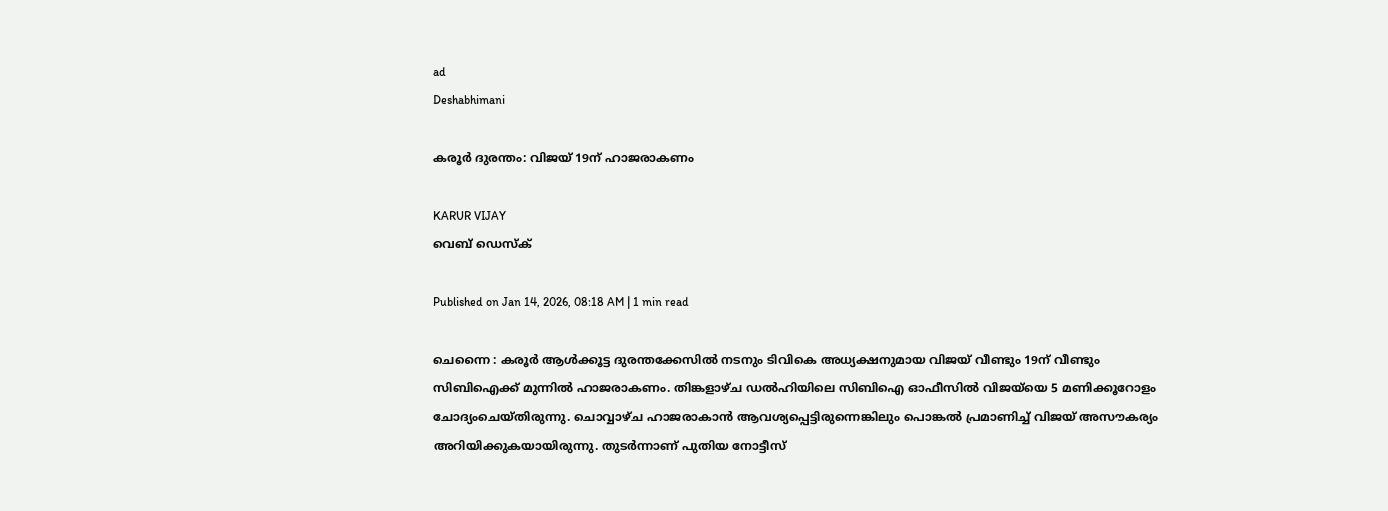ad
Deshabhimani

കരൂർ ദുരന്തം: വിജയ്‍ 19ന് ഹാജരാകണം

KARUR VIJAY
വെബ് ഡെസ്ക്

Published on Jan 14, 2026, 08:18 AM | 1 min read

ചെന്നൈ : കരൂർ ആൾക്കൂട്ട ദുരന്തക്കേസിൽ നടനും ടിവികെ അധ്യക്ഷനുമായ വിജയ്‍ വീണ്ടും 19ന് വീണ്ടും സിബിഐക്ക് മുന്നിൽ ഹാജരാകണം. തിങ്കളാഴ്ച ഡൽഹിയിലെ സിബിഐ ഓഫീസിൽ വിജയ്‍യെ 5 മണിക്കൂറോളം ചോദ്യംചെയ്തിരുന്നു. ചൊവ്വാഴ്ച ഹാജരാകാൻ ആവശ്യപ്പെട്ടിരുന്നെങ്കിലും പൊങ്കൽ പ്രമാണിച്ച് വിജയ് അസൗകര്യം അറിയിക്കുകയായിരുന്നു. തുടർന്നാണ് പുതിയ നോട്ടീസ്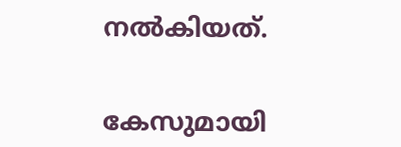നൽകിയത്.


കേസുമായി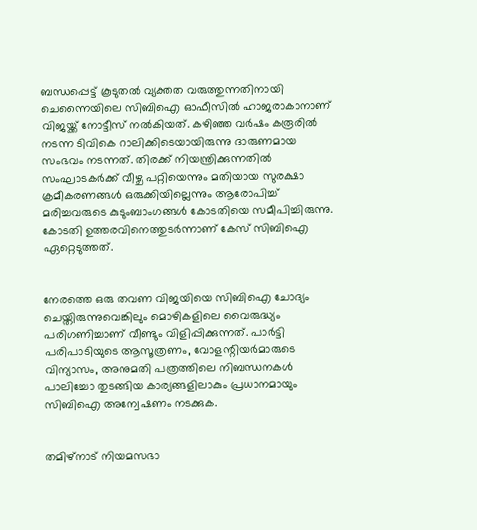ബന്ധപ്പെട്ട് കൂടുതൽ വ്യക്തത വരുത്തുന്നതിനായി ചെന്നൈയിലെ സിബിഐ ഓഫീസിൽ ഹാജരാകാനാണ് വിജയ്ക്ക് നോട്ടീസ് നൽകിയത്. കഴിഞ്ഞ വർഷം കരൂരിൽ നടന്ന ടിവികെ റാലിക്കിടെയായിരുന്നു ദാരുണമായ സംഭവം നടന്നത്. തിരക്ക് നിയന്ത്രിക്കുന്നതിൽ സംഘാടകർക്ക് വീഴ്ച പറ്റിയെന്നും മതിയായ സുരക്ഷാ ക്രമീകരണങ്ങൾ ഒരുക്കിയില്ലെന്നും ആരോപിച്ച് മരിച്ചവരുടെ കുടുംബാംഗങ്ങൾ കോടതിയെ സമീപിച്ചിരുന്നു. കോടതി ഉത്തരവിനെത്തുടർന്നാണ് കേസ് സിബിഐ ഏറ്റെടുത്തത്.


നേരത്തെ ഒരു തവണ വിജയിയെ സിബിഐ ചോദ്യം ചെയ്തിരുന്നുവെങ്കിലും മൊഴികളിലെ വൈരുദ്ധ്യം പരിഗണിച്ചാണ് വീണ്ടും വിളിപ്പിക്കുന്നത്. പാർട്ടി പരിപാടിയുടെ ആസൂത്രണം, വോളന്റിയർമാരുടെ വിന്യാസം, അനുമതി പത്രത്തിലെ നിബന്ധനകൾ പാലിച്ചോ തുടങ്ങിയ കാര്യങ്ങളിലാകും പ്രധാനമായും സിബിഐ അന്വേഷണം നടക്കുക.


തമിഴ്നാട് നിയമസഭാ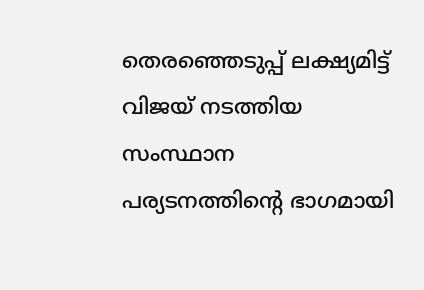തെരഞ്ഞെടുപ്പ് ലക്ഷ്യമിട്ട് വിജയ് നടത്തിയ സംസ്ഥാന പര്യടനത്തിന്റെ ഭാഗമായി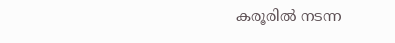കരൂരിൽ നടന്ന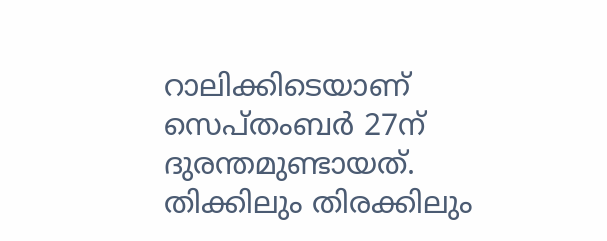റാലിക്കിടെയാണ് സെപ്തംബർ 27ന് ദുരന്തമുണ്ടായത്. തിക്കിലും തിരക്കിലും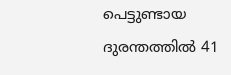പെട്ടുണ്ടായ ദുരന്തത്തിൽ 41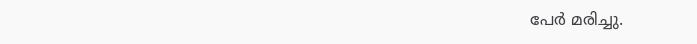പേർ മരിച്ചു.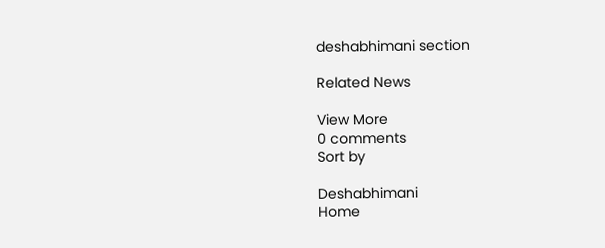deshabhimani section

Related News

View More
0 comments
Sort by

Deshabhimani
Home